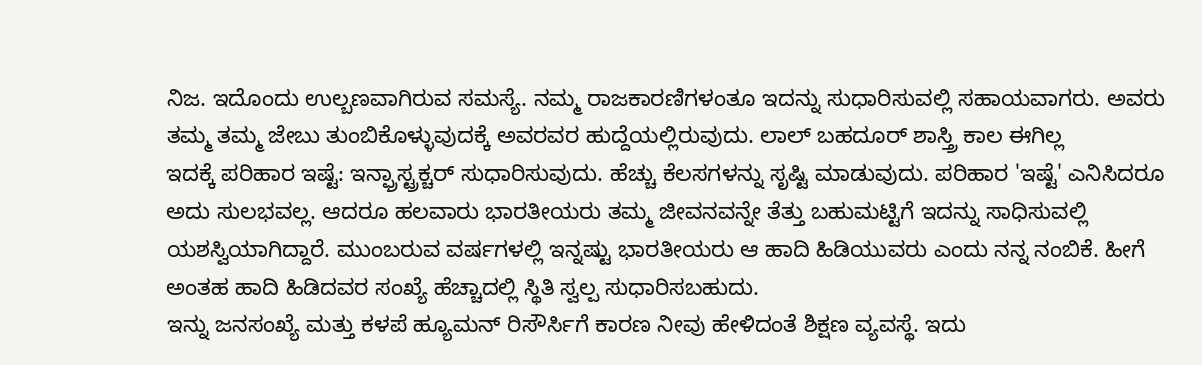ನಿಜ. ಇದೊಂದು ಉಲ್ಬಣವಾಗಿರುವ ಸಮಸ್ಯೆ. ನಮ್ಮ ರಾಜಕಾರಣಿಗಳಂತೂ ಇದನ್ನು ಸುಧಾರಿಸುವಲ್ಲಿ ಸಹಾಯವಾಗರು. ಅವರು ತಮ್ಮ ತಮ್ಮ ಜೇಬು ತುಂಬಿಕೊಳ್ಳುವುದಕ್ಕೆ ಅವರವರ ಹುದ್ದೆಯಲ್ಲಿರುವುದು. ಲಾಲ್ ಬಹದೂರ್ ಶಾಸ್ತ್ರಿ ಕಾಲ ಈಗಿಲ್ಲ
ಇದಕ್ಕೆ ಪರಿಹಾರ ಇಷ್ಟೆ: ಇನ್ಫ್ರಾಸ್ಟ್ರಕ್ಚರ್ ಸುಧಾರಿಸುವುದು. ಹೆಚ್ಚು ಕೆಲಸಗಳನ್ನು ಸೃಷ್ಟಿ ಮಾಡುವುದು. ಪರಿಹಾರ 'ಇಷ್ಟೆ' ಎನಿಸಿದರೂ ಅದು ಸುಲಭವಲ್ಲ. ಆದರೂ ಹಲವಾರು ಭಾರತೀಯರು ತಮ್ಮ ಜೀವನವನ್ನೇ ತೆತ್ತು ಬಹುಮಟ್ಟಿಗೆ ಇದನ್ನು ಸಾಧಿಸುವಲ್ಲಿ ಯಶಸ್ವಿಯಾಗಿದ್ದಾರೆ. ಮುಂಬರುವ ವರ್ಷಗಳಲ್ಲಿ ಇನ್ನಷ್ಟು ಭಾರತೀಯರು ಆ ಹಾದಿ ಹಿಡಿಯುವರು ಎಂದು ನನ್ನ ನಂಬಿಕೆ. ಹೀಗೆ ಅಂತಹ ಹಾದಿ ಹಿಡಿದವರ ಸಂಖ್ಯೆ ಹೆಚ್ಚಾದಲ್ಲಿ ಸ್ಥಿತಿ ಸ್ವಲ್ಪ ಸುಧಾರಿಸಬಹುದು.
ಇನ್ನು ಜನಸಂಖ್ಯೆ ಮತ್ತು ಕಳಪೆ ಹ್ಯೂಮನ್ ರಿಸೌರ್ಸಿಗೆ ಕಾರಣ ನೀವು ಹೇಳಿದಂತೆ ಶಿಕ್ಷಣ ವ್ಯವಸ್ಥೆ. ಇದು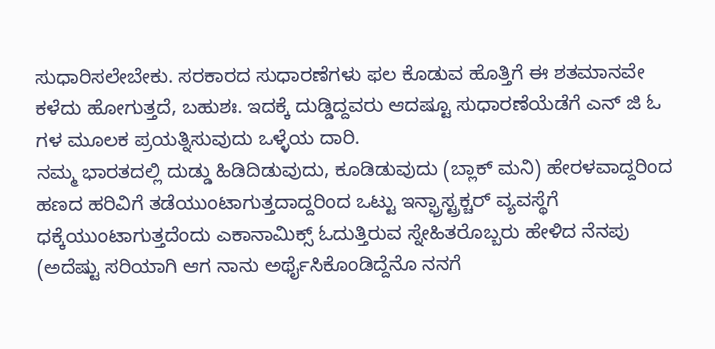ಸುಧಾರಿಸಲೇಬೇಕು. ಸರಕಾರದ ಸುಧಾರಣೆಗಳು ಫಲ ಕೊಡುವ ಹೊತ್ತಿಗೆ ಈ ಶತಮಾನವೇ ಕಳೆದು ಹೋಗುತ್ತದೆ, ಬಹುಶಃ. ಇದಕ್ಕೆ ದುಡ್ಡಿದ್ದವರು ಆದಷ್ಟೂ ಸುಧಾರಣೆಯೆಡೆಗೆ ಎನ್ ಜಿ ಓ ಗಳ ಮೂಲಕ ಪ್ರಯತ್ನಿಸುವುದು ಒಳ್ಳೆಯ ದಾರಿ.
ನಮ್ಮ ಭಾರತದಲ್ಲಿ ದುಡ್ಡು ಹಿಡಿದಿಡುವುದು, ಕೂಡಿಡುವುದು (ಬ್ಲಾಕ್ ಮನಿ) ಹೇರಳವಾದ್ದರಿಂದ ಹಣದ ಹರಿವಿಗೆ ತಡೆಯುಂಟಾಗುತ್ತದಾದ್ದರಿಂದ ಒಟ್ಟು ಇನ್ಫ್ರಾಸ್ಟ್ರಕ್ಚರ್ ವ್ಯವಸ್ಥೆಗೆ ಧಕ್ಕೆಯುಂಟಾಗುತ್ತದೆಂದು ಎಕಾನಾಮಿಕ್ಸ್ ಓದುತ್ತಿರುವ ಸ್ನೇಹಿತರೊಬ್ಬರು ಹೇಳಿದ ನೆನಪು (ಅದೆಷ್ಟು ಸರಿಯಾಗಿ ಆಗ ನಾನು ಅರ್ಥೈಸಿಕೊಂಡಿದ್ದೆನೊ ನನಗೆ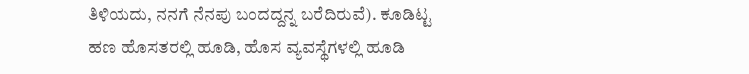ತಿಳಿಯದು, ನನಗೆ ನೆನಪು ಬಂದದ್ದನ್ನ ಬರೆದಿರುವೆ). ಕೂಡಿಟ್ಟ ಹಣ ಹೊಸತರಲ್ಲಿ ಹೂಡಿ, ಹೊಸ ವ್ಯವಸ್ಥೆಗಳಲ್ಲಿ ಹೂಡಿ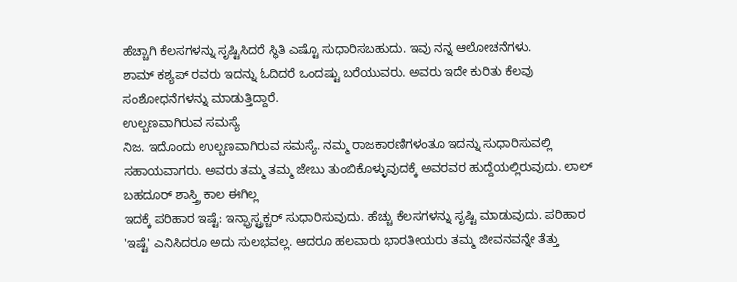ಹೆಚ್ಚಾಗಿ ಕೆಲಸಗಳನ್ನು ಸೃಷ್ಟಿಸಿದರೆ ಸ್ಥಿತಿ ಎಷ್ಟೊ ಸುಧಾರಿಸಬಹುದು. ಇವು ನನ್ನ ಆಲೋಚನೆಗಳು.
ಶಾಮ್ ಕಶ್ಯಪ್ ರವರು ಇದನ್ನು ಓದಿದರೆ ಒಂದಷ್ಟು ಬರೆಯುವರು. ಅವರು ಇದೇ ಕುರಿತು ಕೆಲವು ಸಂಶೋಧನೆಗಳನ್ನು ಮಾಡುತ್ತಿದ್ದಾರೆ.
ಉಲ್ಬಣವಾಗಿರುವ ಸಮಸ್ಯೆ
ನಿಜ. ಇದೊಂದು ಉಲ್ಬಣವಾಗಿರುವ ಸಮಸ್ಯೆ. ನಮ್ಮ ರಾಜಕಾರಣಿಗಳಂತೂ ಇದನ್ನು ಸುಧಾರಿಸುವಲ್ಲಿ ಸಹಾಯವಾಗರು. ಅವರು ತಮ್ಮ ತಮ್ಮ ಜೇಬು ತುಂಬಿಕೊಳ್ಳುವುದಕ್ಕೆ ಅವರವರ ಹುದ್ದೆಯಲ್ಲಿರುವುದು. ಲಾಲ್ ಬಹದೂರ್ ಶಾಸ್ತ್ರಿ ಕಾಲ ಈಗಿಲ್ಲ
ಇದಕ್ಕೆ ಪರಿಹಾರ ಇಷ್ಟೆ: ಇನ್ಫ್ರಾಸ್ಟ್ರಕ್ಚರ್ ಸುಧಾರಿಸುವುದು. ಹೆಚ್ಚು ಕೆಲಸಗಳನ್ನು ಸೃಷ್ಟಿ ಮಾಡುವುದು. ಪರಿಹಾರ 'ಇಷ್ಟೆ' ಎನಿಸಿದರೂ ಅದು ಸುಲಭವಲ್ಲ. ಆದರೂ ಹಲವಾರು ಭಾರತೀಯರು ತಮ್ಮ ಜೀವನವನ್ನೇ ತೆತ್ತು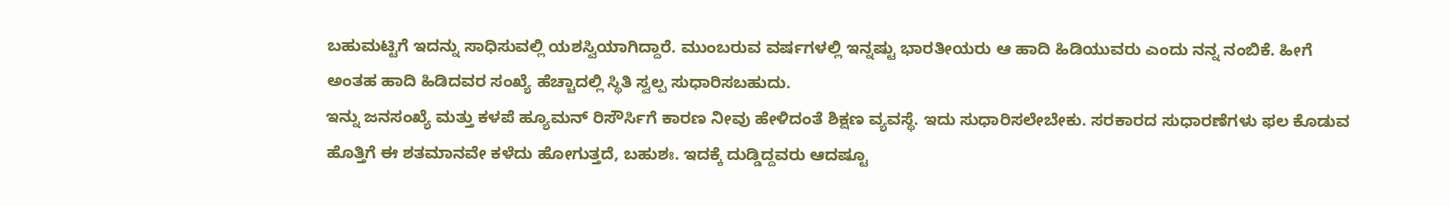ಬಹುಮಟ್ಟಿಗೆ ಇದನ್ನು ಸಾಧಿಸುವಲ್ಲಿ ಯಶಸ್ವಿಯಾಗಿದ್ದಾರೆ. ಮುಂಬರುವ ವರ್ಷಗಳಲ್ಲಿ ಇನ್ನಷ್ಟು ಭಾರತೀಯರು ಆ ಹಾದಿ ಹಿಡಿಯುವರು ಎಂದು ನನ್ನ ನಂಬಿಕೆ. ಹೀಗೆ ಅಂತಹ ಹಾದಿ ಹಿಡಿದವರ ಸಂಖ್ಯೆ ಹೆಚ್ಚಾದಲ್ಲಿ ಸ್ಥಿತಿ ಸ್ವಲ್ಪ ಸುಧಾರಿಸಬಹುದು.
ಇನ್ನು ಜನಸಂಖ್ಯೆ ಮತ್ತು ಕಳಪೆ ಹ್ಯೂಮನ್ ರಿಸೌರ್ಸಿಗೆ ಕಾರಣ ನೀವು ಹೇಳಿದಂತೆ ಶಿಕ್ಷಣ ವ್ಯವಸ್ಥೆ. ಇದು ಸುಧಾರಿಸಲೇಬೇಕು. ಸರಕಾರದ ಸುಧಾರಣೆಗಳು ಫಲ ಕೊಡುವ ಹೊತ್ತಿಗೆ ಈ ಶತಮಾನವೇ ಕಳೆದು ಹೋಗುತ್ತದೆ, ಬಹುಶಃ. ಇದಕ್ಕೆ ದುಡ್ಡಿದ್ದವರು ಆದಷ್ಟೂ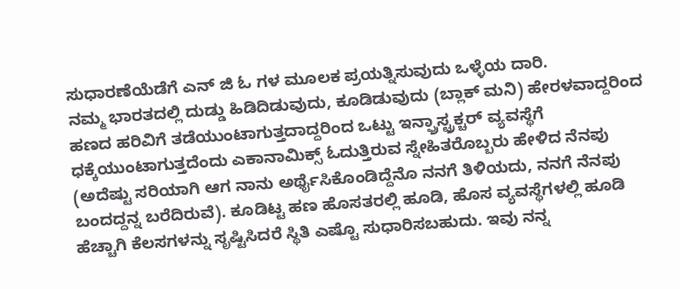ಸುಧಾರಣೆಯೆಡೆಗೆ ಎನ್ ಜಿ ಓ ಗಳ ಮೂಲಕ ಪ್ರಯತ್ನಿಸುವುದು ಒಳ್ಳೆಯ ದಾರಿ.
ನಮ್ಮ ಭಾರತದಲ್ಲಿ ದುಡ್ಡು ಹಿಡಿದಿಡುವುದು, ಕೂಡಿಡುವುದು (ಬ್ಲಾಕ್ ಮನಿ) ಹೇರಳವಾದ್ದರಿಂದ ಹಣದ ಹರಿವಿಗೆ ತಡೆಯುಂಟಾಗುತ್ತದಾದ್ದರಿಂದ ಒಟ್ಟು ಇನ್ಫ್ರಾಸ್ಟ್ರಕ್ಚರ್ ವ್ಯವಸ್ಥೆಗೆ ಧಕ್ಕೆಯುಂಟಾಗುತ್ತದೆಂದು ಎಕಾನಾಮಿಕ್ಸ್ ಓದುತ್ತಿರುವ ಸ್ನೇಹಿತರೊಬ್ಬರು ಹೇಳಿದ ನೆನಪು (ಅದೆಷ್ಟು ಸರಿಯಾಗಿ ಆಗ ನಾನು ಅರ್ಥೈಸಿಕೊಂಡಿದ್ದೆನೊ ನನಗೆ ತಿಳಿಯದು, ನನಗೆ ನೆನಪು ಬಂದದ್ದನ್ನ ಬರೆದಿರುವೆ). ಕೂಡಿಟ್ಟ ಹಣ ಹೊಸತರಲ್ಲಿ ಹೂಡಿ, ಹೊಸ ವ್ಯವಸ್ಥೆಗಳಲ್ಲಿ ಹೂಡಿ ಹೆಚ್ಚಾಗಿ ಕೆಲಸಗಳನ್ನು ಸೃಷ್ಟಿಸಿದರೆ ಸ್ಥಿತಿ ಎಷ್ಟೊ ಸುಧಾರಿಸಬಹುದು. ಇವು ನನ್ನ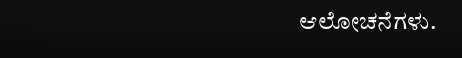ಆಲೋಚನೆಗಳು.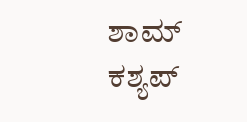ಶಾಮ್ ಕಶ್ಯಪ್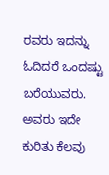ರವರು ಇದನ್ನು ಓದಿದರೆ ಒಂದಷ್ಟು ಬರೆಯುವರು. ಅವರು ಇದೇ ಕುರಿತು ಕೆಲವು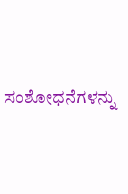ಸಂಶೋಧನೆಗಳನ್ನು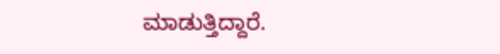ಮಾಡುತ್ತಿದ್ದಾರೆ.